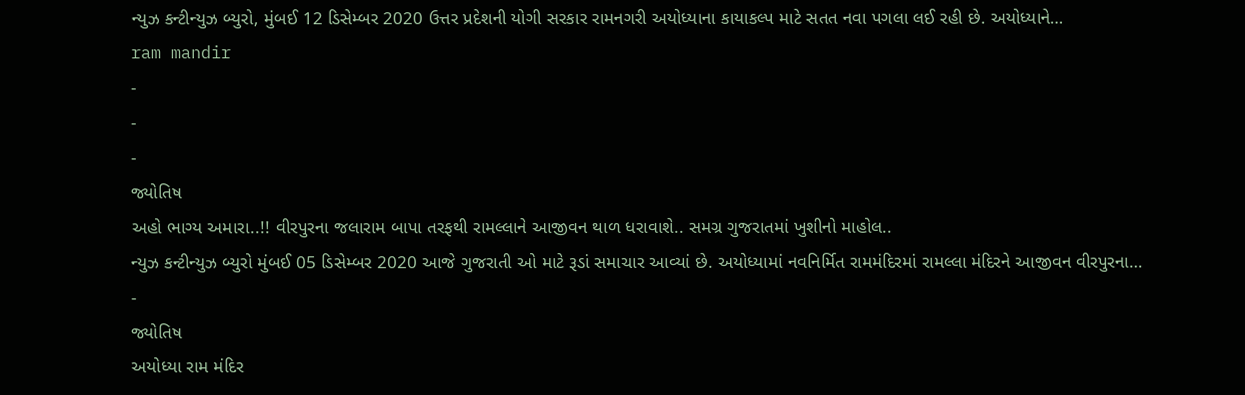ન્યુઝ કન્ટીન્યુઝ બ્યુરો, મુંબઈ 12 ડિસેમ્બર 2020 ઉત્તર પ્રદેશની યોગી સરકાર રામનગરી અયોધ્યાના કાયાકલ્પ માટે સતત નવા પગલા લઈ રહી છે. અયોધ્યાને…
ram mandir
-
-
-
જ્યોતિષ
અહો ભાગ્ય અમારા..!! વીરપુરના જલારામ બાપા તરફથી રામલ્લાને આજીવન થાળ ધરાવાશે.. સમગ્ર ગુજરાતમાં ખુશીનો માહોલ..
ન્યુઝ કન્ટીન્યુઝ બ્યુરો મુંબઈ 05 ડિસેમ્બર 2020 આજે ગુજરાતી ઓ માટે રૂડાં સમાચાર આવ્યાં છે. અયોધ્યામાં નવનિર્મિત રામમંદિરમાં રામલ્લા મંદિરને આજીવન વીરપુરના…
-
જ્યોતિષ
અયોધ્યા રામ મંદિર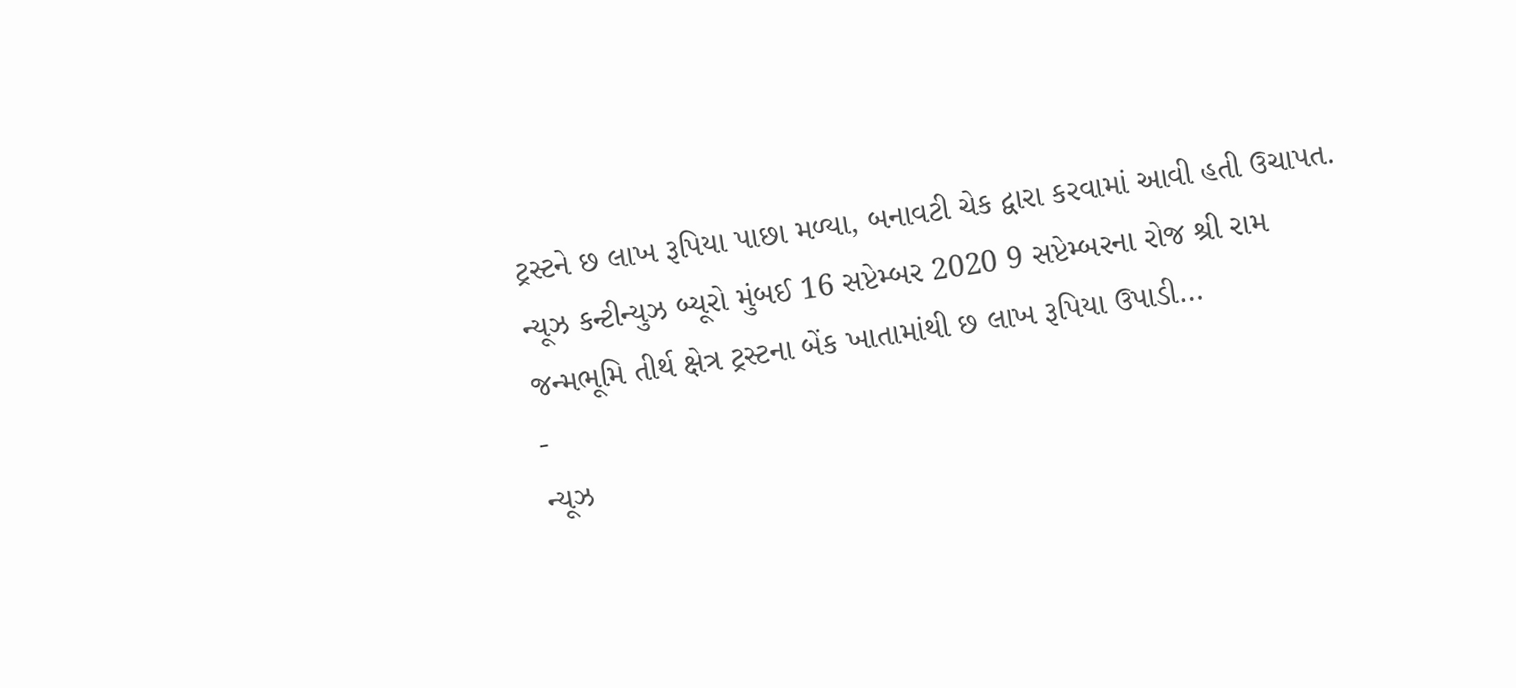ટ્રસ્ટને છ લાખ રૂપિયા પાછા મળ્યા, બનાવટી ચેક દ્વારા કરવામાં આવી હતી ઉચાપત.
ન્યૂઝ કન્ટીન્યુઝ બ્યૂરો મુંબઈ 16 સપ્ટેમ્બર 2020 9 સપ્ટેમ્બરના રોજ શ્રી રામ જન્મભૂમિ તીર્થ ક્ષેત્ર ટ્રસ્ટના બેંક ખાતામાંથી છ લાખ રૂપિયા ઉપાડી…
-
ન્યૂઝ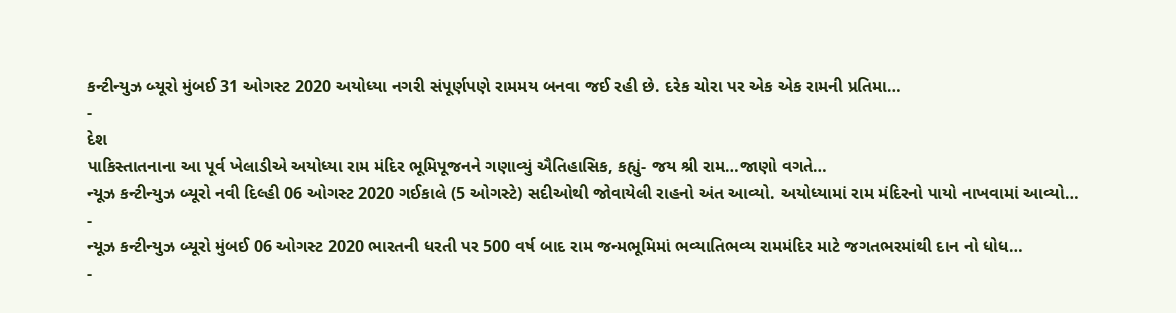કન્ટીન્યુઝ બ્યૂરો મુંબઈ 31 ઓગસ્ટ 2020 અયોધ્યા નગરી સંપૂર્ણપણે રામમય બનવા જઈ રહી છે. દરેક ચોરા પર એક એક રામની પ્રતિમા…
-
દેશ
પાકિસ્તાતનાના આ પૂર્વ ખેલાડીએ અયોધ્યા રામ મંદિર ભૂમિપૂજનને ગણાવ્યું ઐતિહાસિક, કહ્યું- જય શ્રી રામ…જાણો વગતે…
ન્યૂઝ કન્ટીન્યુઝ બ્યૂરો નવી દિલ્હી 06 ઓગસ્ટ 2020 ગઈકાલે (5 ઓગસ્ટે) સદીઓથી જોવાયેલી રાહનો અંત આવ્યો. અયોધ્યામાં રામ મંદિરનો પાયો નાખવામાં આવ્યો…
-
ન્યૂઝ કન્ટીન્યુઝ બ્યૂરો મુંબઈ 06 ઓગસ્ટ 2020 ભારતની ધરતી પર 500 વર્ષ બાદ રામ જન્મભૂમિમાં ભવ્યાતિભવ્ય રામમંદિર માટે જગતભરમાંથી દાન નો ધોધ…
-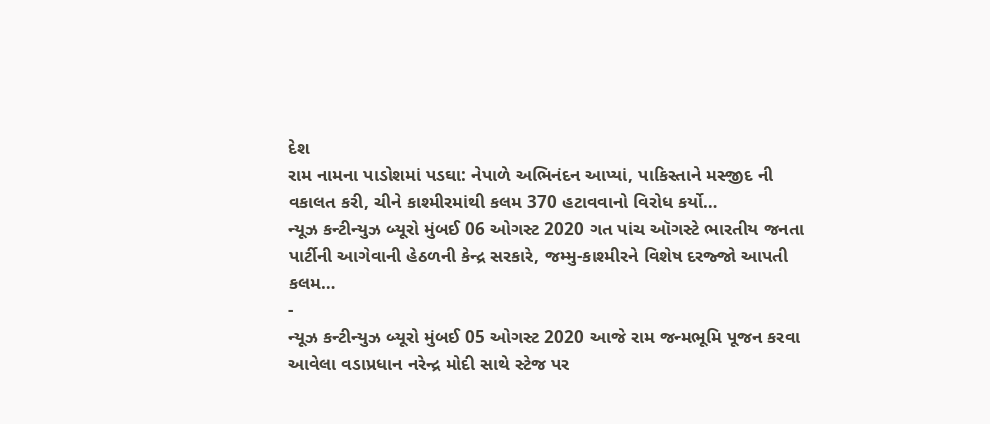દેશ
રામ નામના પાડોશમાં પડઘા: નેપાળે અભિનંદન આપ્યાં, પાકિસ્તાને મસ્જીદ ની વકાલત કરી, ચીને કાશ્મીરમાંથી કલમ 370 હટાવવાનો વિરોધ કર્યો…
ન્યૂઝ કન્ટીન્યુઝ બ્યૂરો મુંબઈ 06 ઓગસ્ટ 2020 ગત પાંચ ઑગસ્ટે ભારતીય જનતા પાર્ટીની આગેવાની હેઠળની કેન્દ્ર સરકારે, જમ્મુ-કાશ્મીરને વિશેષ દરજ્જો આપતી કલમ…
-
ન્યૂઝ કન્ટીન્યુઝ બ્યૂરો મુંબઈ 05 ઓગસ્ટ 2020 આજે રામ જન્મભૂમિ પૂજન કરવા આવેલા વડાપ્રધાન નરેન્દ્ર મોદી સાથે સ્ટેજ પર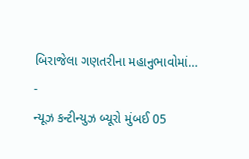બિરાજેલા ગણતરીના મહાનુભાવોમાં…
-
ન્યૂઝ કન્ટીન્યુઝ બ્યૂરો મુંબઈ 05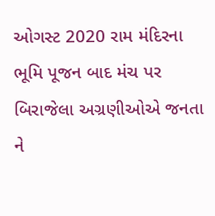ઓગસ્ટ 2020 રામ મંદિરના ભૂમિ પૂજન બાદ મંચ પર બિરાજેલા અગ્રણીઓએ જનતા ને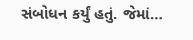સંબોધન કર્યું હતું. જેમાં…